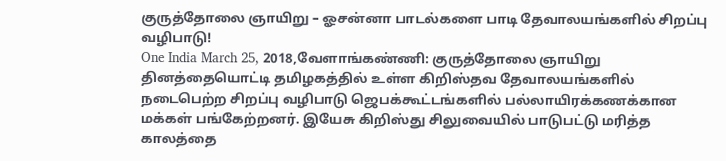குருத்தோலை ஞாயிறு – ஓசன்னா பாடல்களை பாடி தேவாலயங்களில் சிறப்பு வழிபாடு!
One India March 25, 2018,வேளாங்கண்ணி: குருத்தோலை ஞாயிறு தினத்தையொட்டி தமிழகத்தில் உள்ள கிறிஸ்தவ தேவாலயங்களில் நடைபெற்ற சிறப்பு வழிபாடு ஜெபக்கூட்டங்களில் பல்லாயிரக்கணக்கான மக்கள் பங்கேற்றனர். இயேசு கிறிஸ்து சிலுவையில் பாடுபட்டு மரித்த காலத்தை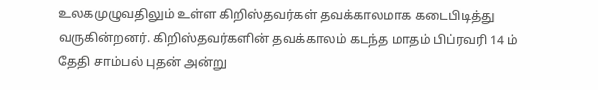உலகமுழுவதிலும் உள்ள கிறிஸ்தவர்கள் தவக்காலமாக கடைபிடித்து வருகின்றனர். கிறிஸ்தவர்களின் தவக்காலம் கடந்த மாதம் பிப்ரவரி 14 ம் தேதி சாம்பல் புதன் அன்று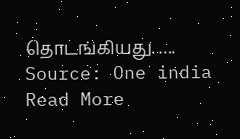தொடங்கியது. ….
Source: One india
Read More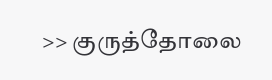>> குருத்தோலை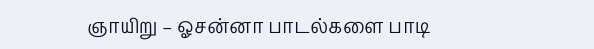ஞாயிறு – ஓசன்னா பாடல்களை பாடி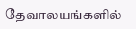தேவாலயங்களில்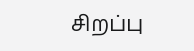சிறப்பு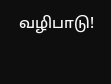வழிபாடு!